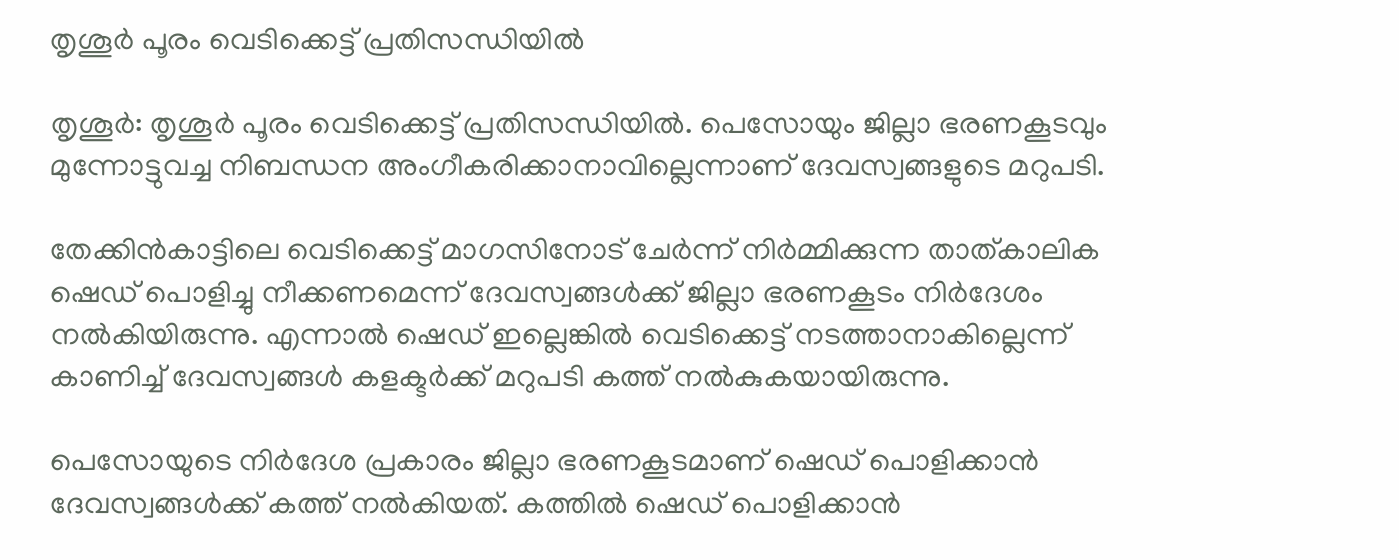തൃശൂർ പൂരം വെടിക്കെട്ട് പ്രതിസന്ധിയിൽ

തൃശൂർ: തൃശൂര്‍ പൂരം വെടിക്കെട്ട് പ്രതിസന്ധിയില്‍. പെസോയും ജില്ലാ ഭരണകൂടവും മുന്നോട്ടുവച്ച നിബന്ധന അംഗീകരിക്കാനാവില്ലെന്നാണ് ദേവസ്വങ്ങളുടെ മറുപടി.

തേക്കിന്‍കാട്ടിലെ വെടിക്കെട്ട് മാഗസിനോട് ചേര്‍ന്ന് നിര്‍മ്മിക്കുന്ന താത്കാലിക ഷെഡ് പൊളിച്ചു നീക്കണമെന്ന് ദേവസ്വങ്ങള്‍ക്ക് ജില്ലാ ഭരണകൂടം നിര്‍ദേശം നല്‍കിയിരുന്നു. എന്നാല്‍ ഷെഡ് ഇല്ലെങ്കില്‍ വെടിക്കെട്ട് നടത്താനാകില്ലെന്ന് കാണിച്ച്‌ ദേവസ്വങ്ങള്‍ കളക്ടര്‍ക്ക് മറുപടി കത്ത് നല്‍കുകയായിരുന്നു.

പെസോയുടെ നിര്‍ദേശ പ്രകാരം ജില്ലാ ഭരണകൂടമാണ് ഷെഡ് പൊളിക്കാന്‍ ദേവസ്വങ്ങള്‍ക്ക് കത്ത് നല്‍കിയത്. കത്തില്‍ ഷെഡ് പൊളിക്കാന്‍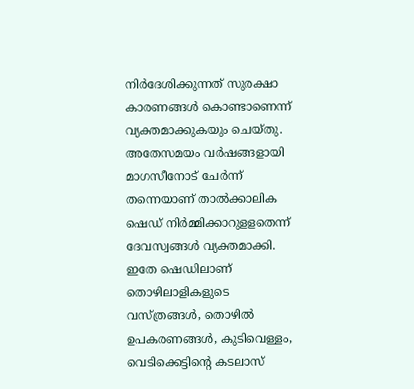നിര്‍ദേശിക്കുന്നത് സുരക്ഷാ കാരണങ്ങള്‍ കൊണ്ടാണെന്ന് വ്യക്തമാക്കുകയും ചെയ്തു. അതേസമയം വര്‍ഷങ്ങളായി മാഗസീനോട് ചേര്‍ന്ന് തന്നെയാണ് താല്‍ക്കാലിക ഷെഡ് നിര്‍മ്മിക്കാറുളളതെന്ന് ദേവസ്വങ്ങള്‍ വ്യക്തമാക്കി. ഇതേ ഷെഡിലാണ് തൊഴിലാളികളുടെ വസ്ത്രങ്ങള്‍, തൊഴില്‍ ഉപകരണങ്ങള്‍, കുടിവെള്ളം, വെടിക്കെട്ടിന്‍റെ കടലാസ്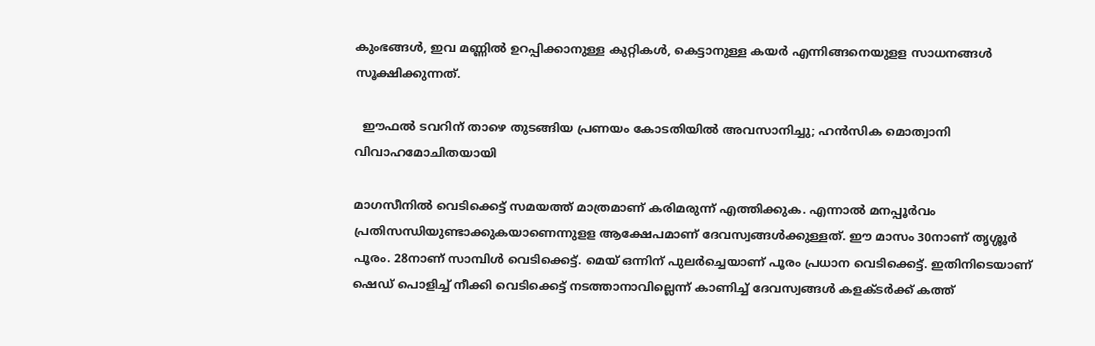കുംഭങ്ങള്‍, ഇവ മണ്ണില്‍ ഉറപ്പിക്കാനുള്ള കുറ്റികള്‍, കെട്ടാനുള്ള കയര്‍ എന്നിങ്ങനെയുളള സാധനങ്ങള്‍ സൂക്ഷിക്കുന്നത്.

  ഈഫൽ ടവറിന് താഴെ തുടങ്ങിയ പ്രണയം കോടതിയിൽ അവസാനിച്ചു; ഹൻസിക മൊത്വാനി വിവാഹമോചിതയായി

മാഗസീനില്‍ വെടിക്കെട്ട് സമയത്ത് മാത്രമാണ് കരിമരുന്ന് എത്തിക്കുക. എന്നാല്‍ മനപ്പൂര്‍വം പ്രതിസന്ധിയുണ്ടാക്കുകയാണെന്നുളള ആക്ഷേപമാണ് ദേവസ്വങ്ങള്‍ക്കുള്ളത്. ഈ മാസം 30നാണ് തൃശ്ശൂര്‍ പൂരം. 28നാണ് സാമ്പിള്‍ വെടിക്കെട്ട്. മെയ് ഒന്നിന് പുലര്‍ച്ചെയാണ് പൂരം പ്രധാന വെടിക്കെട്ട്. ഇതിനിടെയാണ് ഷെഡ് പൊളിച്ച്‌ നീക്കി വെടിക്കെട്ട് നടത്താനാവില്ലെന്ന് കാണിച്ച്‌ ദേവസ്വങ്ങള്‍ കളക്ടര്‍ക്ക് കത്ത്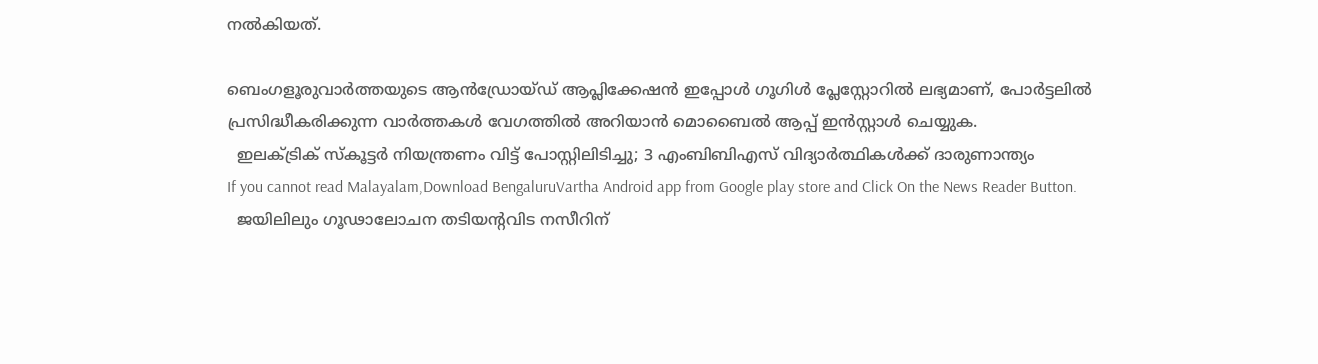നല്‍കിയത്.

ബെംഗളൂരുവാർത്തയുടെ ആൻഡ്രോയ്ഡ് ആപ്ലിക്കേഷൻ ഇപ്പോൾ ഗൂഗിൾ പ്ലേസ്റ്റോറിൽ ലഭ്യമാണ്, പോർട്ടലിൽ പ്രസിദ്ധീകരിക്കുന്ന വാർത്തകൾ വേഗത്തിൽ അറിയാൻ മൊബൈൽ ആപ്പ് ഇൻസ്റ്റാൾ ചെയ്യുക.
  ഇലക്ട്രിക് സ്കൂട്ടർ നിയന്ത്രണം വിട്ട് പോസ്റ്റിലിടിച്ചു; 3 എംബിബിഎസ് വിദ്യാർത്ഥികൾക്ക് ദാരുണാന്ത്യം
If you cannot read Malayalam,Download BengaluruVartha Android app from Google play store and Click On the News Reader Button.
  ജയിലിലും ഗൂഢാലോചന തടിയന്റവിട നസീറിന്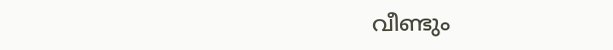വീണ്ടും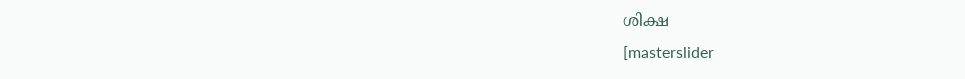ശിക്ഷ
[masterslider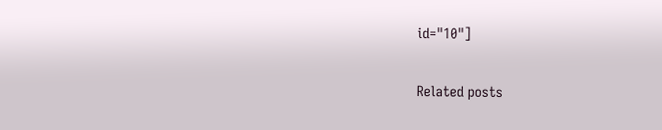id="10"]

Related posts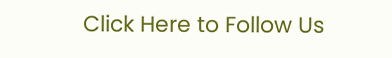Click Here to Follow Us